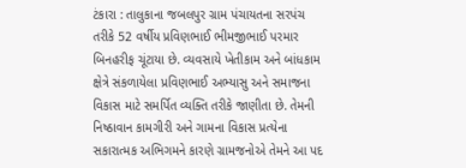ટંકારા : તાલુકાના જબલપુર ગ્રામ પંચાયતના સરપંચ તરીકે 52 વર્ષીય પ્રવિણભાઈ ભીમજીભાઈ પરમાર બિનહરીફ ચૂંટાયા છે. વ્યવસાયે ખેતીકામ અને બાંધકામ ક્ષેત્રે સંકળાયેલા પ્રવિણભાઈ અભ્યાસુ અને સમાજના વિકાસ માટે સમર્પિત વ્યક્તિ તરીકે જાણીતા છે. તેમની નિષ્ઠાવાન કામગીરી અને ગામના વિકાસ પ્રત્યેના સકારાત્મક અભિગમને કારણે ગ્રામજનોએ તેમને આ પદ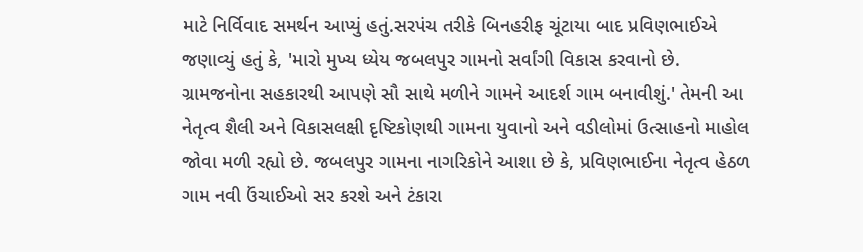માટે નિર્વિવાદ સમર્થન આપ્યું હતું.સરપંચ તરીકે બિનહરીફ ચૂંટાયા બાદ પ્રવિણભાઈએ જણાવ્યું હતું કે, 'મારો મુખ્ય ધ્યેય જબલપુર ગામનો સર્વાંગી વિકાસ કરવાનો છે. ગ્રામજનોના સહકારથી આપણે સૌ સાથે મળીને ગામને આદર્શ ગામ બનાવીશું.' તેમની આ નેતૃત્વ શૈલી અને વિકાસલક્ષી દૃષ્ટિકોણથી ગામના યુવાનો અને વડીલોમાં ઉત્સાહનો માહોલ જોવા મળી રહ્યો છે. જબલપુર ગામના નાગરિકોને આશા છે કે, પ્રવિણભાઈના નેતૃત્વ હેઠળ ગામ નવી ઉંચાઈઓ સર કરશે અને ટંકારા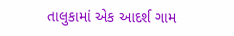તાલુકામાં એક આદર્શ ગામ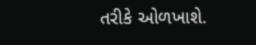તરીકે ઓળખાશે.